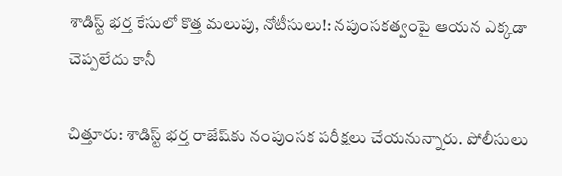శాడిస్ట్ భర్త కేసులో కొత్త మలుపు, నోటీసులు!: నపుంసకత్వంపై ఆయన ఎక్కడా చెప్పలేదు కానీ

చిత్తూరు: శాడిస్ట్ భర్త రాజేష్‌కు నంపుంసక పరీక్షలు చేయనున్నారు. పోలీసులు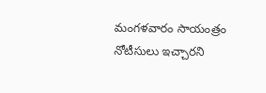మంగళవారం సాయంత్రం నోటీసులు ఇచ్చారని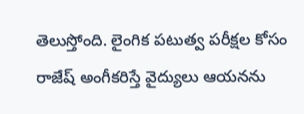తెలుస్తోంది. లైంగిక పటుత్వ పరీక్షల కోసం రాజేష్ అంగీకరిస్తే వైద్యులు ఆయనను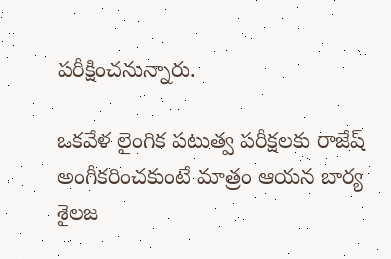పరీక్షించనున్నారు.

ఒకవేళ లైంగిక పటుత్వ పరీక్షలకు రాజేష్ అంగీకరించకుంటే మాత్రం ఆయన బార్య శైలజ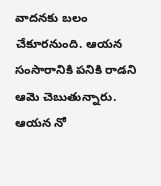వాదనకు బలం చేకూరనుంది. ఆయన సంసారానికి పనికి రాడని ఆమె చెబుతున్నారు. ఆయన నో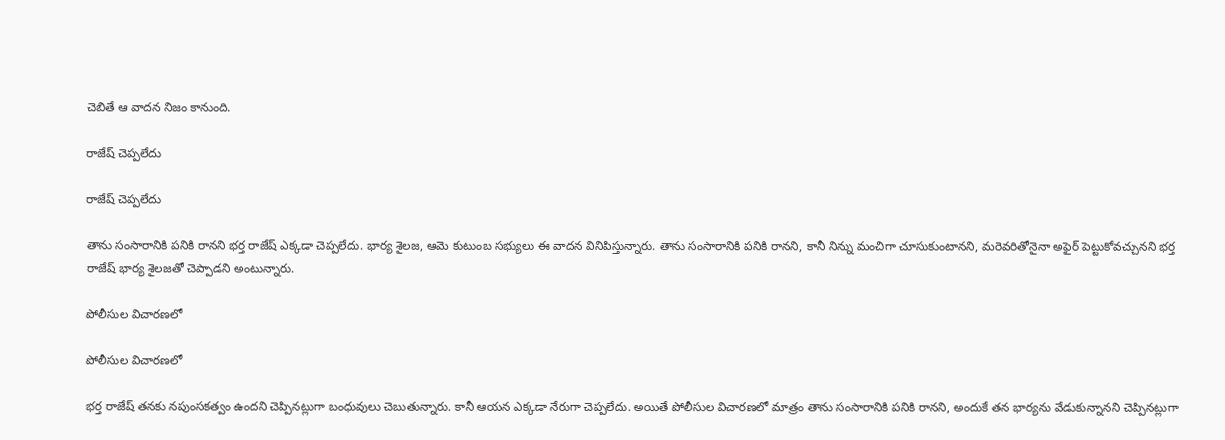చెబితే ఆ వాదన నిజం కానుంది.

రాజేష్ చెప్పలేదు

రాజేష్ చెప్పలేదు

తాను సంసారానికి పనికి రానని భర్త రాజేష్ ఎక్కడా చెప్పలేదు. భార్య శైలజ, ఆమె కుటుంబ సభ్యులు ఈ వాదన వినిపిస్తున్నారు. తాను సంసారానికి పనికి రానని, కానీ నిన్ను మంచిగా చూసుకుంటానని, మరెవరితోనైనా అఫైర్ పెట్టుకోవచ్చునని భర్త రాజేష్ భార్య శైలజతో చెప్పాడని అంటున్నారు.

పోలీసుల విచారణలో

పోలీసుల విచారణలో

భర్త రాజేష్ తనకు నపుంసకత్వం ఉందని చెప్పినట్లుగా బంధువులు చెబుతున్నారు. కానీ ఆయన ఎక్కడా నేరుగా చెప్పలేదు. అయితే పోలీసుల విచారణలో మాత్రం తాను సంసారానికి పనికి రానని, అందుకే తన భార్యను వేడుకున్నానని చెప్పినట్లుగా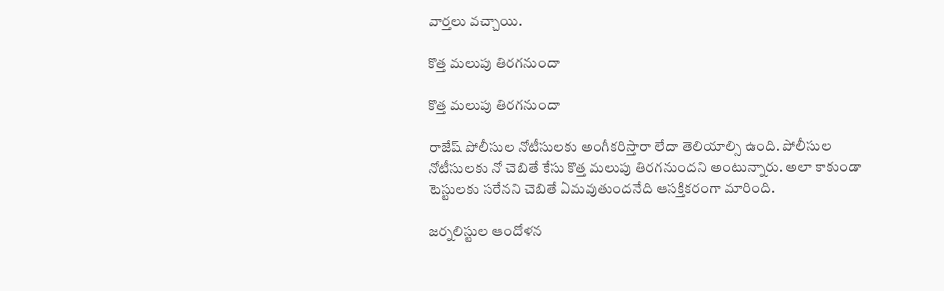వార్తలు వచ్చాయి.

కొత్త మలుపు తిరగనుందా

కొత్త మలుపు తిరగనుందా

రాజేష్ పోలీసుల నోటీసులకు అంగీకరిస్తారా లేదా తెలియాల్సి ఉంది. పోలీసుల నోటీసులకు నో చెబితే కేసు కొత్త మలుపు తిరగనుందని అంటున్నారు. అలా కాకుండా టెస్టులకు సరేనని చెబితే ఏమవుతుందనేది ఆసక్తికరంగా మారింది.

జర్నలిస్టుల ఆందోళన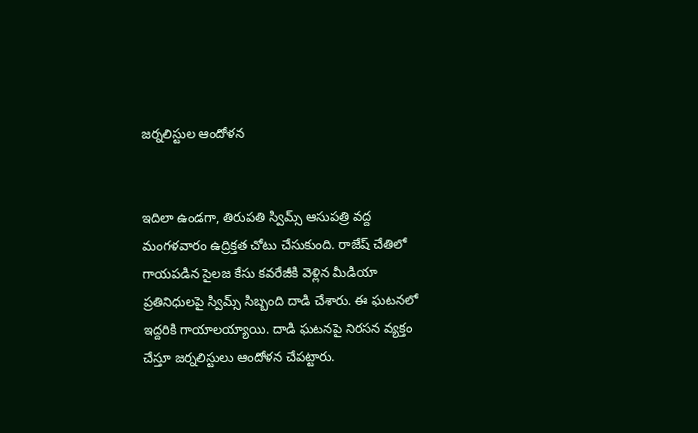జర్నలిస్టుల ఆందోళన


ఇదిలా ఉండగా, తిరుపతి స్విమ్స్ ఆసుపత్రి వద్ద మంగళవారం ఉద్రిక్తత చోటు చేసుకుంది. రాజేష్ చేతిలో గాయపడిన సైలజ కేసు కవరేజీకి వెళ్లిన మీడియా ప్రతినిధులపై స్విమ్స్ సిబ్బంది దాడి చేశారు. ఈ ఘటనలో ఇద్దరికి గాయాలయ్యాయి. దాడి ఘటనపై నిరసన వ్యక్తం చేస్తూ జర్నలిస్టులు ఆందోళన చేపట్టారు.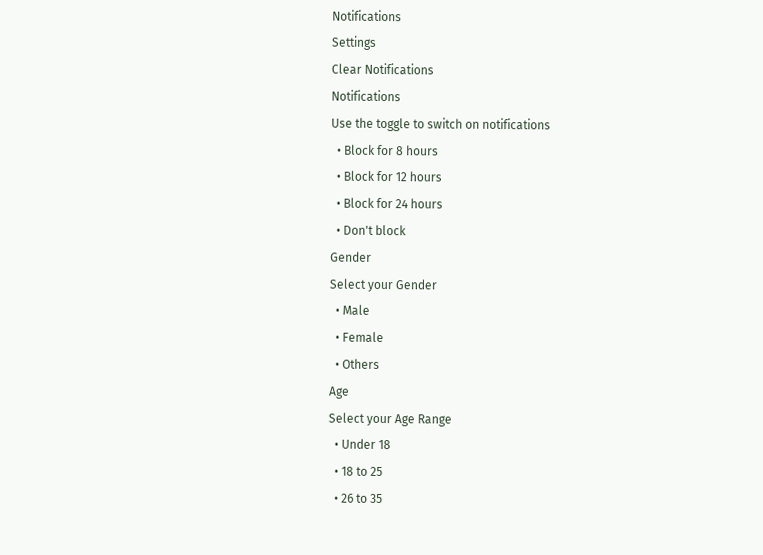Notifications
Settings
Clear Notifications
Notifications
Use the toggle to switch on notifications
  • Block for 8 hours
  • Block for 12 hours
  • Block for 24 hours
  • Don't block
Gender
Select your Gender
  • Male
  • Female
  • Others
Age
Select your Age Range
  • Under 18
  • 18 to 25
  • 26 to 35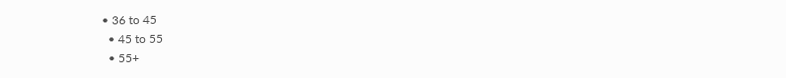• 36 to 45
  • 45 to 55
  • 55+